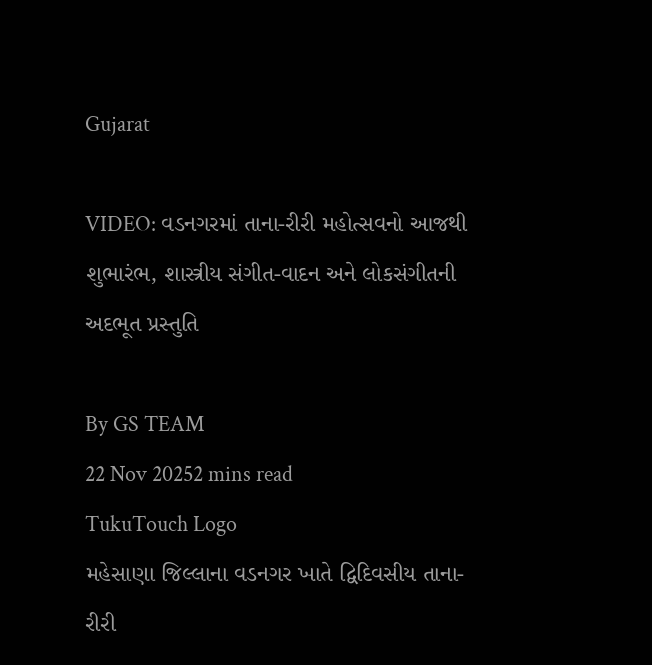Gujarat

VIDEO: વડનગરમાં તાના-રીરી મહોત્સવનો આજથી શુભારંભ, શાસ્ત્રીય સંગીત-વાદન અને લોકસંગીતની અદભૂત પ્રસ્તુતિ

By GS TEAM
22 Nov 20252 mins read
TukuTouch Logo
મહેસાણા જિલ્લાના વડનગર ખાતે દ્વિદિવસીય તાના-રીરી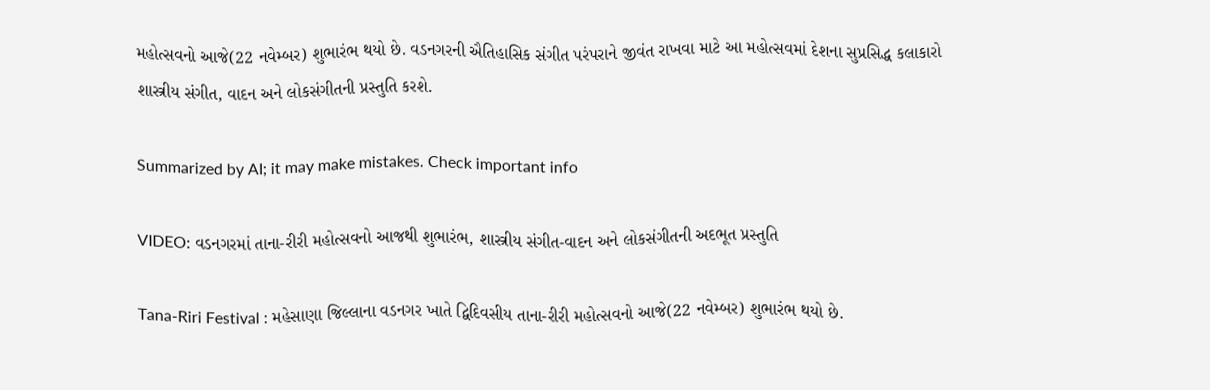મહોત્સવનો આજે(22 નવેમ્બર) શુભારંભ થયો છે. વડનગરની ઐતિહાસિક સંગીત પરંપરાને જીવંત રાખવા માટે આ મહોત્સવમાં દેશના સુપ્રસિદ્ધ કલાકારો શાસ્ત્રીય સંગીત, વાદન અને લોકસંગીતની પ્રસ્તુતિ કરશે.

Summarized by AI; it may make mistakes. Check important info

VIDEO: વડનગરમાં તાના-રીરી મહોત્સવનો આજથી શુભારંભ, શાસ્ત્રીય સંગીત-વાદન અને લોકસંગીતની અદભૂત પ્રસ્તુતિ

Tana-Riri Festival : મહેસાણા જિલ્લાના વડનગર ખાતે દ્વિદિવસીય તાના-રીરી મહોત્સવનો આજે(22 નવેમ્બર) શુભારંભ થયો છે.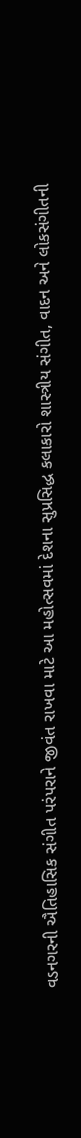વડનગરની ઐતિહાસિક સંગીત પરંપરાને જીવંત રાખવા માટે આ મહોત્સવમાં દેશના સુપ્રસિદ્ધ કલાકારો શાસ્ત્રીય સંગીત, વાદન અને લોકસંગીતની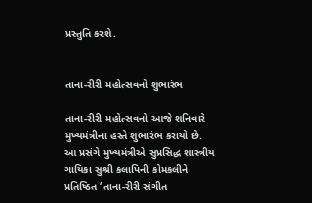પ્રસ્તુતિ કરશે.


તાના-રીરી મહોત્સવનો શુભારંભ

તાના-રીરી મહોત્સવનો આજે શનિવારે મુખ્યમંત્રીના હસ્તે શુભારંભ કરાયો છે. આ પ્રસંગે મુખ્યમંત્રીએ સુપ્રસિદ્ધ શાસ્ત્રીય ગાયિકા સુશ્રી કલાપિની કોમકલીને પ્રતિષ્ઠિત ‘તાના-રીરી સંગીત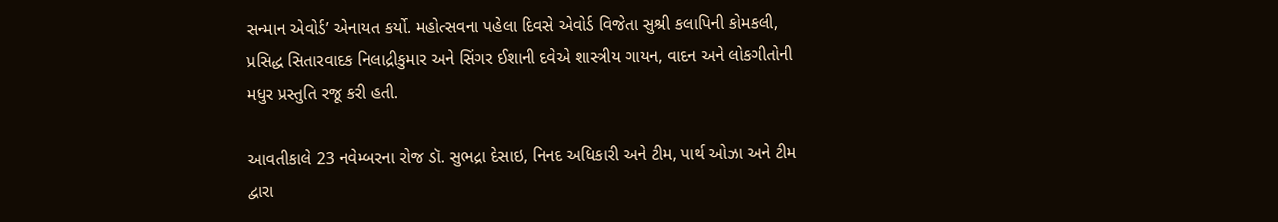સન્માન એવોર્ડ’ એનાયત કર્યો. મહોત્સવના પહેલા દિવસે એવોર્ડ વિજેતા સુશ્રી કલાપિની કોમકલી, પ્રસિદ્ધ સિતારવાદક નિલાદ્રીકુમાર અને સિંગર ઈશાની દવેએ શાસ્ત્રીય ગાયન, વાદન અને લોકગીતોની મધુર પ્રસ્તુતિ રજૂ કરી હતી.

આવતીકાલે 23 નવેમ્બરના રોજ ડૉ. સુભદ્રા દેસાઇ, નિનદ અધિકારી અને ટીમ, પાર્થ ઓઝા અને ટીમ દ્વારા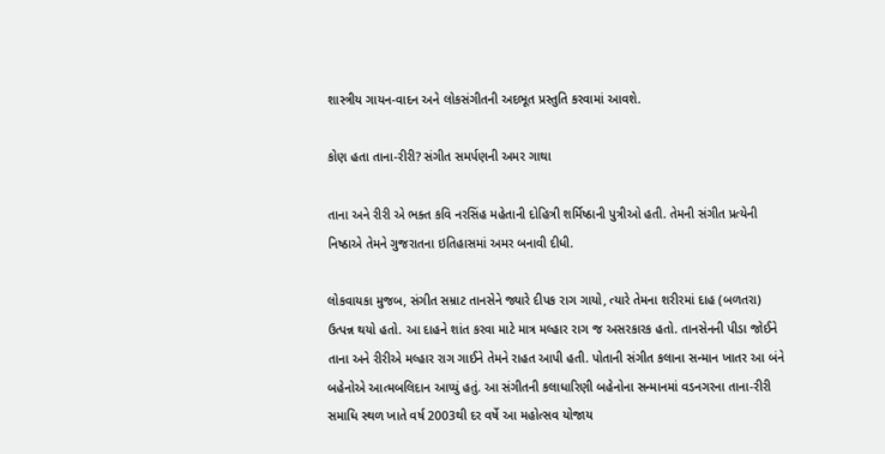શાસ્ત્રીય ગાયન-વાદન અને લોકસંગીતની અદભૂત પ્રસ્તુતિ કરવામાં આવશે.

કોણ હતા તાના-રીરી? સંગીત સમર્પણની અમર ગાથા

તાના અને રીરી એ ભક્ત કવિ નરસિંહ મહેતાની દોહિત્રી શર્મિષ્ઠાની પુત્રીઓ હતી. તેમની સંગીત પ્રત્યેની નિષ્ઠાએ તેમને ગુજરાતના ઇતિહાસમાં અમર બનાવી દીધી.

લોકવાયકા મુજબ, સંગીત સમ્રાટ તાનસેને જ્યારે દીપક રાગ ગાયો, ત્યારે તેમના શરીરમાં દાહ (બળતરા) ઉત્પન્ન થયો હતો. આ દાહને શાંત કરવા માટે માત્ર મલ્હાર રાગ જ અસરકારક હતો. તાનસેનની પીડા જોઈને તાના અને રીરીએ મલ્હાર રાગ ગાઈને તેમને રાહત આપી હતી. પોતાની સંગીત કલાના સન્માન ખાતર આ બંને બહેનોએ આત્મબલિદાન આપ્યું હતું. આ સંગીતની કલાધારિણી બહેનોના સન્માનમાં વડનગરના તાના-રીરી સમાધિ સ્થળ ખાતે વર્ષ 2003થી દર વર્ષે આ મહોત્સવ યોજાય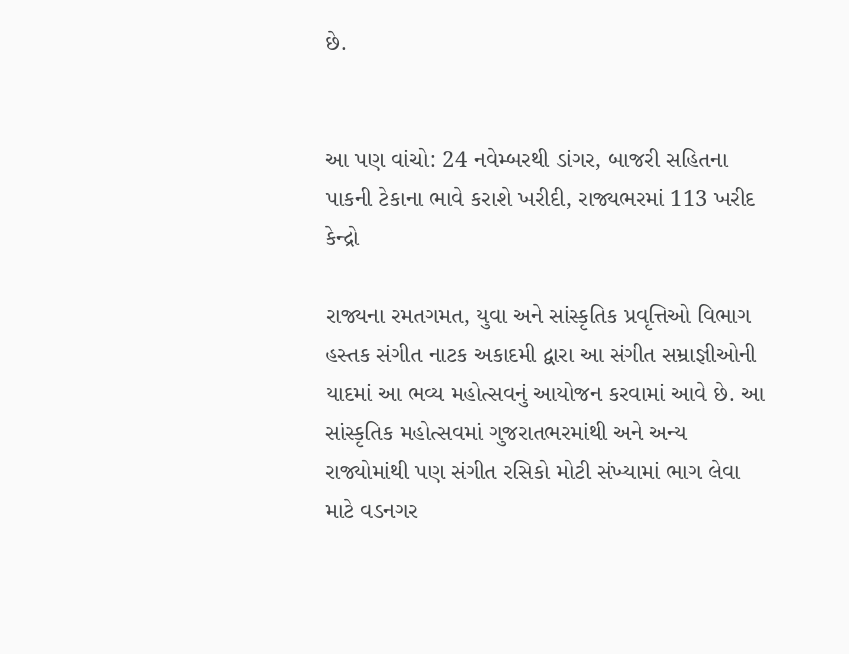છે.


આ પણ વાંચો: 24 નવેમ્બરથી ડાંગર, બાજરી સહિતના પાકની ટેકાના ભાવે કરાશે ખરીદી, રાજ્યભરમાં 113 ખરીદ કેન્દ્રો

રાજ્યના રમતગમત, યુવા અને સાંસ્કૃતિક પ્રવૃત્તિઓ વિભાગ હસ્તક સંગીત નાટક અકાદમી દ્વારા આ સંગીત સમ્રાજ્ઞીઓની યાદમાં આ ભવ્ય મહોત્સવનું આયોજન કરવામાં આવે છે. આ સાંસ્કૃતિક મહોત્સવમાં ગુજરાતભરમાંથી અને અન્ય રાજ્યોમાંથી પણ સંગીત રસિકો મોટી સંખ્યામાં ભાગ લેવા માટે વડનગર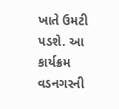ખાતે ઉમટી પડશે. આ કાર્યક્રમ વડનગરની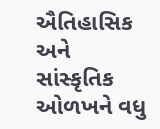ઐતિહાસિક અને સાંસ્કૃતિક ઓળખને વધુ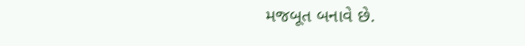મજબૂત બનાવે છે.